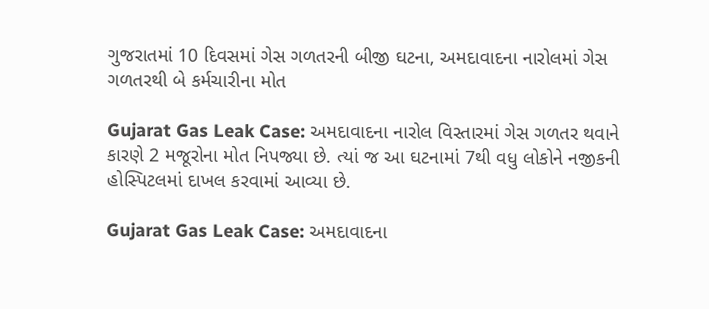ગુજરાતમાં 10 દિવસમાં ગેસ ગળતરની બીજી ઘટના, અમદાવાદના નારોલમાં ગેસ ગળતરથી બે કર્મચારીના મોત

Gujarat Gas Leak Case: અમદાવાદના નારોલ વિસ્તારમાં ગેસ ગળતર થવાને કારણે 2 મજૂરોના મોત નિપજ્યા છે. ત્યાં જ આ ઘટનામાં 7થી વધુ લોકોને નજીકની હોસ્પિટલમાં દાખલ કરવામાં આવ્યા છે.

Gujarat Gas Leak Case: અમદાવાદના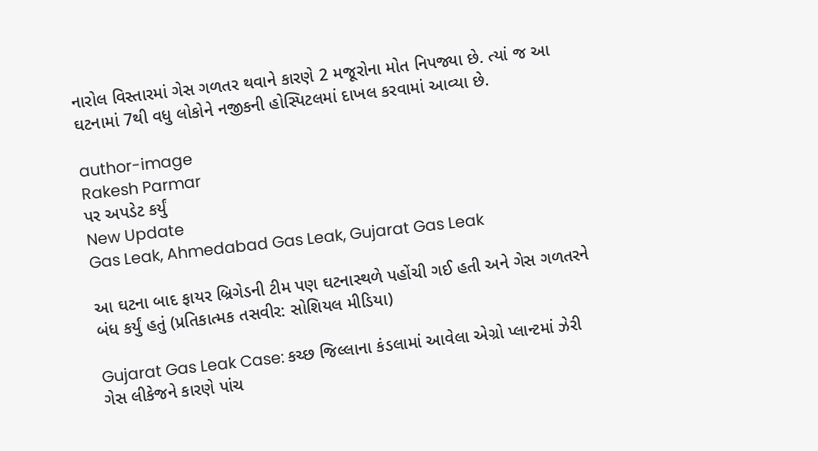નારોલ વિસ્તારમાં ગેસ ગળતર થવાને કારણે 2 મજૂરોના મોત નિપજ્યા છે. ત્યાં જ આ ઘટનામાં 7થી વધુ લોકોને નજીકની હોસ્પિટલમાં દાખલ કરવામાં આવ્યા છે.

author-image
Rakesh Parmar
પર અપડેટ કર્યું
New Update
Gas Leak, Ahmedabad Gas Leak, Gujarat Gas Leak

આ ઘટના બાદ ફાયર બ્રિગેડની ટીમ પણ ઘટનાસ્થળે પહોંચી ગઈ હતી અને ગેસ ગળતરને બંધ કર્યું હતું (પ્રતિકાત્મક તસવીર: સોશિયલ મીડિયા)

Gujarat Gas Leak Case: કચ્છ જિલ્લાના કંડલામાં આવેલા એગ્રો પ્લાન્ટમાં ઝેરી ગેસ લીકેજને કારણે પાંચ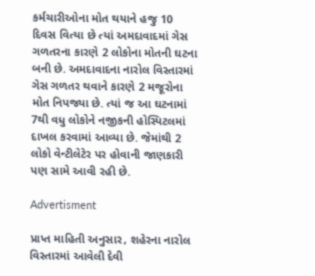કર્મચારીઓના મોત થયાને હજુ 10 દિવસ વિત્યા છે ત્યાં અમદાવાદમાં ગેસ ગળતરના કારણે 2 લોકોના મોતની ઘટના બની છે. અમદાવાદના નારોલ વિસ્તારમાં ગેસ ગળતર થવાને કારણે 2 મજૂરોના મોત નિપજ્યા છે. ત્યાં જ આ ઘટનામાં 7થી વધુ લોકોને નજીકની હોસ્પિટલમાં દાખલ કરવામાં આવ્યા છે. જેમાંથી 2 લોકો વેન્ટીલેટેર પર હોવાની જાણકારી પણ સામે આવી રહી છે.

Advertisment

પ્રાપ્ત માહિતી અનુસાર, શહેરના નારોલ વિસ્તારમાં આવેલી દેવી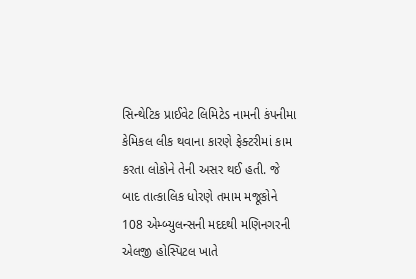સિન્થેટિક પ્રાઈવેટ લિમિટેડ નામની કંપનીમા કેમિકલ લીક થવાના કારણે ફેક્ટરીમાં કામ કરતા લોકોને તેની અસર થઈ હતી. જે બાદ તાત્કાલિક ધોરણે તમામ મજૂકોને 108 એમ્બ્યુલન્સની મદદથી મણિનગરની એલજી હોસ્પિટલ ખાતે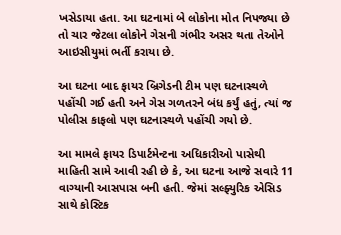ખસેડાયા હતા. આ ઘટનામાં બે લોકોના મોત નિપજ્યા છે તો ચાર જેટલા લોકોને ગેસની ગંભીર અસર થતા તેઓને આઇસીયુમાં ભર્તી કરાયા છે.

આ ઘટના બાદ ફાયર બ્રિગેડની ટીમ પણ ઘટનાસ્થળે પહોંચી ગઈ હતી અને ગેસ ગળતરને બંધ કર્યું હતું, ત્યાં જ પોલીસ કાફલો પણ ઘટનાસ્થળે પહોંચી ગયો છે.

આ મામલે ફાયર ડિપાર્ટમેન્ટના અધિકારીઓ પાસેથી માહિતી સામે આવી રહી છે કે, આ ઘટના આજે સવારે 11 વાગ્યાની આસપાસ બની હતી. જેમાં સલ્ફ્યુરિક એસિડ સાથે કોસ્ટિક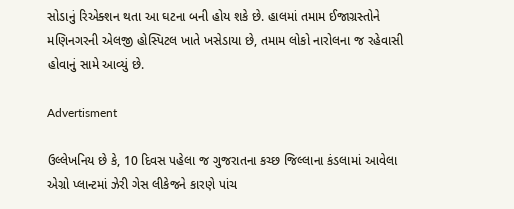સોડાનું રિએક્શન થતા આ ઘટના બની હોય શકે છે. હાલમાં તમામ ઈજાગ્રસ્તોને મણિનગરની એલજી હોસ્પિટલ ખાતે ખસેડાયા છે, તમામ લોકો નારોલના જ રહેવાસી હોવાનું સામે આવ્યું છે.

Advertisment

ઉલ્લેખનિય છે કે, 10 દિવસ પહેલા જ ગુજરાતના કચ્છ જિલ્લાના કંડલામાં આવેલા એગ્રો પ્લાન્ટમાં ઝેરી ગેસ લીકેજને કારણે પાંચ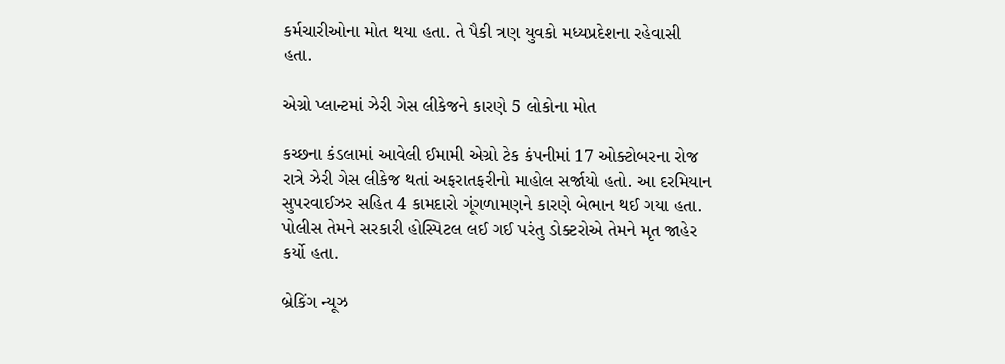કર્મચારીઓના મોત થયા હતા. તે પૈકી ત્રણ યુવકો મધ્યપ્રદેશના રહેવાસી હતા.

એગ્રો પ્લાન્ટમાં ઝેરી ગેસ લીકેજને કારણે 5 લોકોના મોત

કચ્છના કંડલામાં આવેલી ઈમામી એગ્રો ટેક કંપનીમાં 17 ઓક્ટોબરના રોજ રાત્રે ઝેરી ગેસ લીકેજ થતાં અફરાતફરીનો માહોલ સર્જાયો હતો. આ દરમિયાન સુપરવાઈઝર સહિત 4 કામદારો ગૂંગળામણને કારણે બેભાન થઈ ગયા હતા. પોલીસ તેમને સરકારી હોસ્પિટલ લઈ ગઈ પરંતુ ડોક્ટરોએ તેમને મૃત જાહેર કર્યો હતા.

બ્રેકિંગ ન્યૂઝ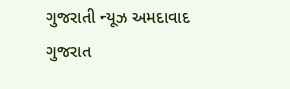ગુજરાતી ન્યૂઝ અમદાવાદ ગુજરાત